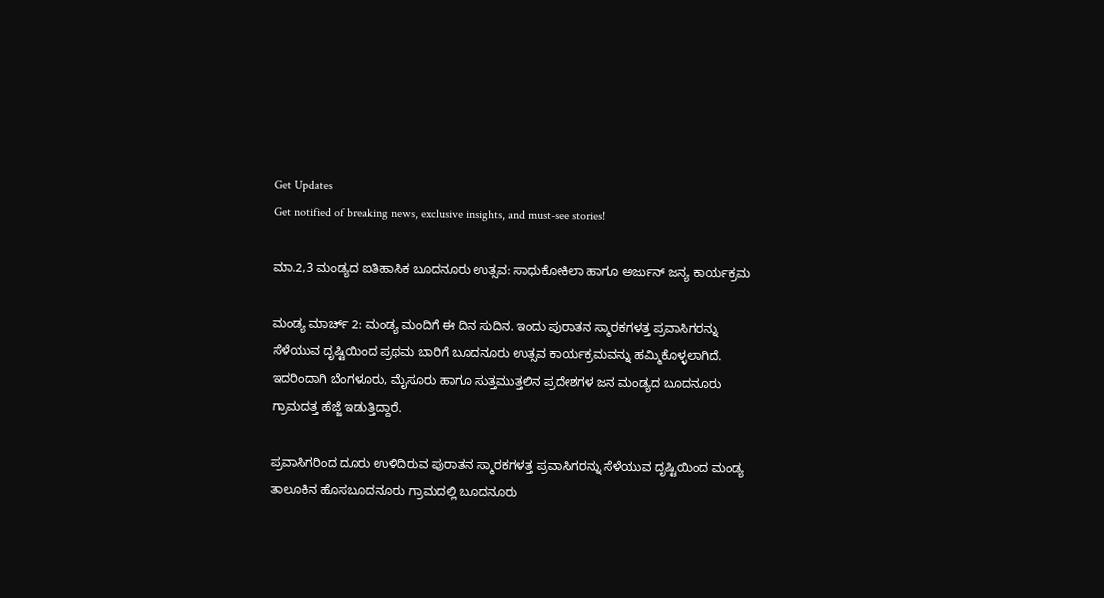Get Updates
Get notified of breaking news, exclusive insights, and must-see stories!

ಮಾ.2,3 ಮಂಡ್ಯದ ಐತಿಹಾಸಿಕ ಬೂದನೂರು ಉತ್ಸವ: ಸಾಧುಕೋಕಿಲಾ ಹಾಗೂ ಅರ್ಜುನ್ ಜನ್ಯ ಕಾರ್ಯಕ್ರಮ

ಮಂಡ್ಯ ಮಾರ್ಚ್ 2: ಮಂಡ್ಯ ಮಂದಿಗೆ ಈ ದಿನ ಸುದಿನ. ಇಂದು ಪುರಾತನ ಸ್ಮಾರಕಗಳತ್ತ ಪ್ರವಾಸಿಗರನ್ನು ಸೆಳೆಯುವ ದೃಷ್ಟಿಯಿಂದ ಪ್ರಥಮ ಬಾರಿಗೆ ಬೂದನೂರು ಉತ್ಸವ ಕಾರ್ಯಕ್ರಮವನ್ನು ಹಮ್ಮಿಕೊಳ್ಳಲಾಗಿದೆ. ಇದರಿಂದಾಗಿ ಬೆಂಗಳೂರು, ಮೈಸೂರು ಹಾಗೂ ಸುತ್ತಮುತ್ತಲಿನ ಪ್ರದೇಶಗಳ ಜನ ಮಂಡ್ಯದ ಬೂದನೂರು ಗ್ರಾಮದತ್ತ ಹೆಜ್ಜೆ ಇಡುತ್ತಿದ್ದಾರೆ.

ಪ್ರವಾಸಿಗರಿಂದ ದೂರು ಉಳಿದಿರುವ ಪುರಾತನ ಸ್ಮಾರಕಗಳತ್ತ ಪ್ರವಾಸಿಗರನ್ನು ಸೆಳೆಯುವ ದೃಷ್ಟಿಯಿಂದ ಮಂಡ್ಯ ತಾಲೂಕಿನ ಹೊಸಬೂದನೂರು ಗ್ರಾಮದಲ್ಲಿ ಬೂದನೂರು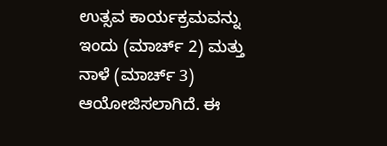ಉತ್ಸವ ಕಾರ್ಯಕ್ರಮವನ್ನು ಇಂದು (ಮಾರ್ಚ್ 2) ಮತ್ತು ನಾಳೆ (ಮಾರ್ಚ್‌ 3) ಆಯೋಜಿಸಲಾಗಿದೆ. ಈ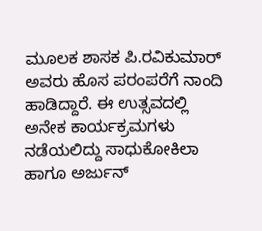ಮೂಲಕ ಶಾಸಕ ಪಿ.ರವಿಕುಮಾರ್‌ ಅವರು ಹೊಸ ಪರಂಪರೆಗೆ ನಾಂದಿ ಹಾಡಿದ್ದಾರೆ. ಈ ಉತ್ಸವದಲ್ಲಿ ಅನೇಕ ಕಾರ್ಯಕ್ರಮಗಳು ನಡೆಯಲಿದ್ದು ಸಾಧುಕೋಕಿಲಾ ಹಾಗೂ ಅರ್ಜುನ್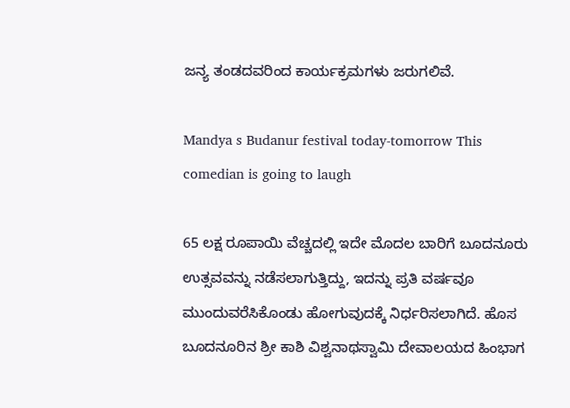ಜನ್ಯ ತಂಡದವರಿಂದ ಕಾರ್ಯಕ್ರಮಗಳು ಜರುಗಲಿವೆ.

Mandya s Budanur festival today-tomorrow This comedian is going to laugh

65 ಲಕ್ಷ ರೂಪಾಯಿ ವೆಚ್ಚದಲ್ಲಿ ಇದೇ ಮೊದಲ ಬಾರಿಗೆ ಬೂದನೂರು ಉತ್ಸವವನ್ನು ನಡೆಸಲಾಗುತ್ತಿದ್ದು, ಇದನ್ನು ಪ್ರತಿ ವರ್ಷವೂ ಮುಂದುವರೆಸಿಕೊಂಡು ಹೋಗುವುದಕ್ಕೆ ನಿರ್ಧರಿಸಲಾಗಿದೆ. ಹೊಸ ಬೂದನೂರಿನ ಶ್ರೀ ಕಾಶಿ ವಿಶ್ವನಾಥಸ್ವಾಮಿ ದೇವಾಲಯದ ಹಿಂಭಾಗ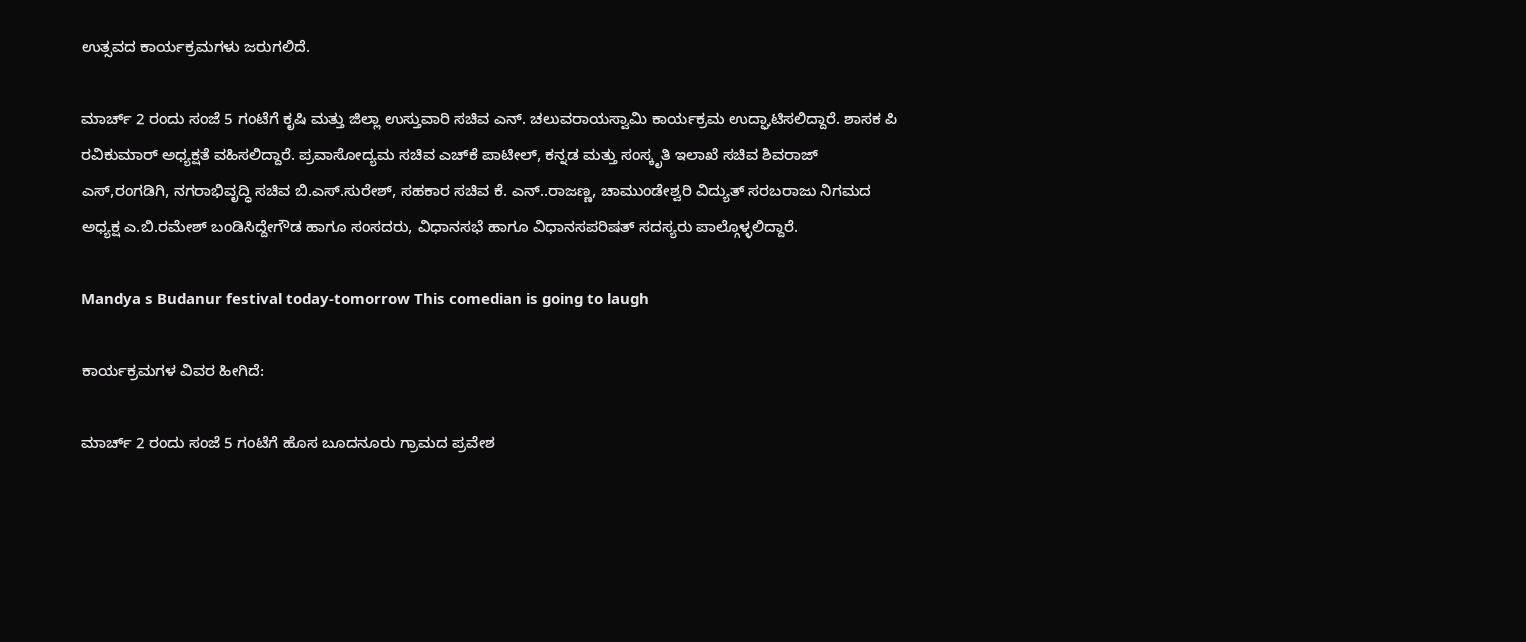ಉತ್ಸವದ ಕಾರ್ಯಕ್ರಮಗಳು ಜರುಗಲಿದೆ.

ಮಾರ್ಚ್ 2 ರಂದು ಸಂಜೆ 5 ಗಂಟೆಗೆ ಕೃಷಿ ಮತ್ತು ಜಿಲ್ಲಾ ಉಸ್ತುವಾರಿ ಸಚಿವ ಎನ್. ಚಲುವರಾಯಸ್ವಾಮಿ ಕಾರ್ಯಕ್ರಮ ಉದ್ಘಾಟಿಸಲಿದ್ದಾರೆ. ಶಾಸಕ ಪಿ ರವಿಕುಮಾರ್‌ ಅಧ್ಯಕ್ಷತೆ ವಹಿಸಲಿದ್ದಾರೆ. ಪ್ರವಾಸೋದ್ಯಮ ಸಚಿವ ಎಚ್‌ಕೆ ಪಾಟೀಲ್, ಕನ್ನಡ ಮತ್ತು ಸಂಸ್ಕೃತಿ ಇಲಾಖೆ ಸಚಿವ ಶಿವರಾಜ್ ಎಸ್‌,ರಂಗಡಿಗಿ, ನಗರಾಭಿವೃದ್ಧಿ ಸಚಿವ ಬಿ.ಎಸ್‌.ಸುರೇಶ್, ಸಹಕಾರ ಸಚಿವ ಕೆ. ಎನ್..ರಾಜಣ್ಣ, ಚಾಮುಂಡೇಶ್ವರಿ ವಿದ್ಯುತ್ ಸರಬರಾಜು ನಿಗಮದ ಅಧ್ಯಕ್ಷ ಎ.ಬಿ.ರಮೇಶ್ ಬಂಡಿಸಿದ್ದೇಗೌಡ ಹಾಗೂ ಸಂಸದರು, ವಿಧಾನಸಭೆ ಹಾಗೂ ವಿಧಾನಸಪರಿಷತ್ ಸದಸ್ಯರು ಪಾಲ್ಗೊಳ್ಳಲಿದ್ದಾರೆ.

Mandya s Budanur festival today-tomorrow This comedian is going to laugh

ಕಾರ್ಯಕ್ರಮಗಳ ವಿವರ ಹೀಗಿದೆ:

ಮಾರ್ಚ್ 2 ರಂದು ಸಂಜೆ 5 ಗಂಟೆಗೆ ಹೊಸ ಬೂದನೂರು ಗ್ರಾಮದ ಪ್ರವೇಶ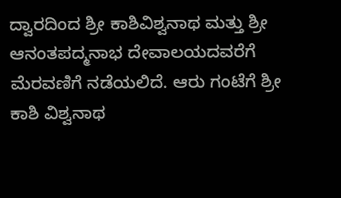ದ್ವಾರದಿಂದ ಶ್ರೀ ಕಾಶಿವಿಶ್ವನಾಥ ಮತ್ತು ಶ್ರೀ ಆನಂತಪದ್ಮನಾಭ ದೇವಾಲಯದವರೆಗೆ ಮೆರವಣಿಗೆ ನಡೆಯಲಿದೆ. ಆರು ಗಂಟೆಗೆ ಶ್ರೀ ಕಾಶಿ ವಿಶ್ವನಾಥ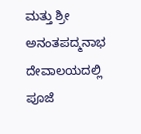ಮತ್ತು ಶ್ರೀ ಅನಂತಪದ್ಮನಾಭ ದೇವಾಲಯದಲ್ಲಿ ಪೂಜೆ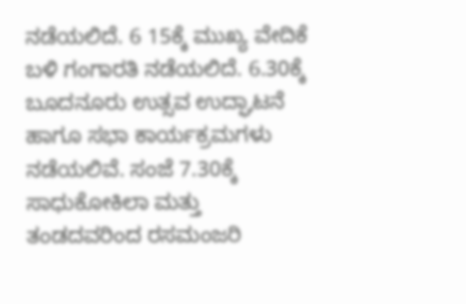ನಡೆಯಲಿದೆ. 6 15ಕ್ಕೆ ಮುಖ್ಯ ವೇದಿಕೆ ಬಳಿ ಗಂಗಾರತಿ ನಡೆಯಲಿದೆ. 6.30ಕ್ಕೆ ಬೂದನೂರು ಉತ್ಸವ ಉದ್ಘಾಟನೆ ಹಾಗೂ ಸಭಾ ಕಾರ್ಯಕ್ರಮಗಳು ನಡೆಯಲಿವೆ. ಸಂಜೆ 7.30ಕ್ಕೆ ಸಾಧುಕೋಕಿಲಾ ಮತ್ತು ತಂಡದವರಿಂದ ರಸಮಂಜರಿ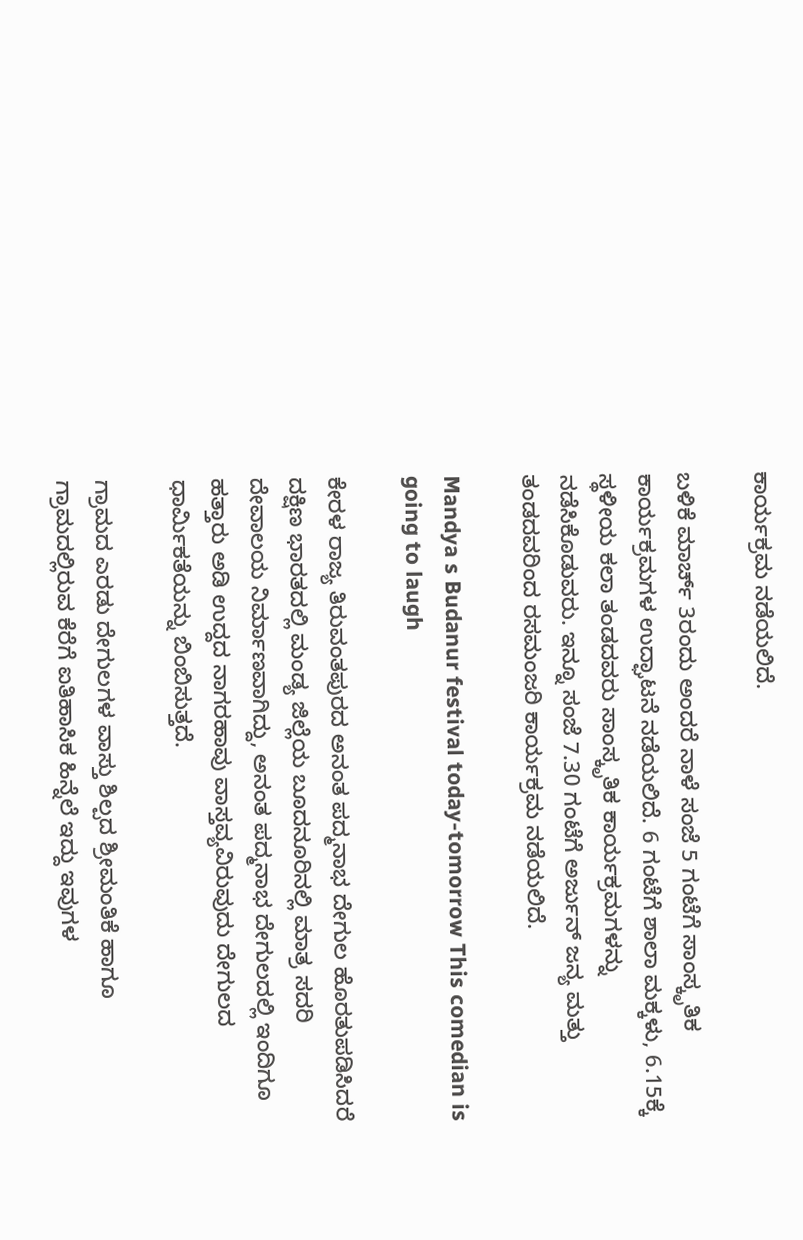ಕಾರ್ಯಕ್ರಮ ನಡೆಯಲಿದೆ.

ಬಳಿಕೆ ಮಾರ್ಚ್‌ 3ರಂದು ಅಂದರೆ ನಾಳೆ ಸಂಜೆ 5 ಗಂಟೆಗೆ ಸಾಂಸ್ಕೃತಿಕ ಕಾರ್ಯಕ್ರಮಗಳ ಉದ್ಘಾಟನೆ ನಡೆಯಲಿದೆ. 6 ಗಂಟೆಗೆ ಶಾಲಾ ಮಕ್ಕಳು, 6.15ಕ್ಕೆ ಸ್ಥಳೀಯ ಕಲಾ ತಂಡದವರು ಸಾಂಸ್ಕೃತಿಕ ಕಾರ್ಯಕ್ರಮಗಳನ್ನು ನಡೆಸಿಕೊಡುವರು. ಇನ್ನೂ ಸಂಜೆ 7.30 ಗಂಟೆಗೆ ಅರ್ಜುನ್ ಜನ್ಯ ಮತ್ತು ತಂಡದವರಿಂದ ರಸಮಂಜರಿ ಕಾರ್ಯಕ್ರಮ ನಡೆಯಲಿದೆ.

Mandya s Budanur festival today-tomorrow This comedian is going to laugh

ಕೇರಳ ರಾಜ್ಯ ತಿರುವಂತಪುರದ ಅನಂತ ಪದ್ಮನಾಭ ದೇಗುಲ ಹೊರತುಪಡಿಸಿದರೆ ದಕ್ಷಿಣ ಭಾರತದಲ್ಲಿ ಮಂಡ್ಯ ಜಿಲ್ಲೆಯ ಬೂದನೂರಿನಲ್ಲಿ ಮಾತ್ರ ಸದರಿ ದೇವಾಲಯ ನಿರ್ಮಾಣವಾಗಿದ್ದು, ಅನಂತ ಪದ್ಮನಾಭ ದೇಗುಲದಲ್ಲಿ ಇಂದಿಗೂ ಹತ್ತಾರು ಅಡಿ ಉದ್ದದ ನಾಗರಹಾವು ವಾಸ್ತವ್ಯವಿರುವುದು ದೇಗುಲದ ಧಾರ್ಮಿಕತೆಯನ್ನು ಬಿಂಬಿಸುತ್ತದೆ.

ಗ್ರಾಮದ ಎರಡು ದೇಗುಲಗಳ ವಾಸ್ತು ಶಿಲ್ಪದ ಶ್ರೀಮಂತಿಕೆ ಹಾಗೂ ಗ್ರಾಮದಲ್ಲಿರುವ ಕೆರೆಗೆ ಐತಿಹಾಸಿಕ ಹಿನ್ನೆಲೆ ಇದ್ದು ಇವುಗಳ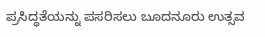ಪ್ರಸಿದ್ಧತೆಯನ್ನು ಪಸರಿಸಲು ಬೂದನೂರು ಉತ್ಸವ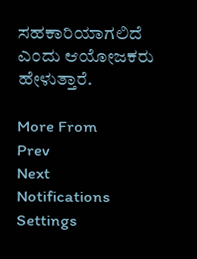ಸಹಕಾರಿಯಾಗಲಿದೆ ಎಂದು ಆಯೋಜಕರು ಹೇಳುತ್ತಾರೆ.

More From
Prev
Next
Notifications
Settings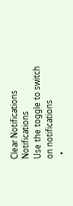Clear Notifications
Notifications
Use the toggle to switch on notifications
  •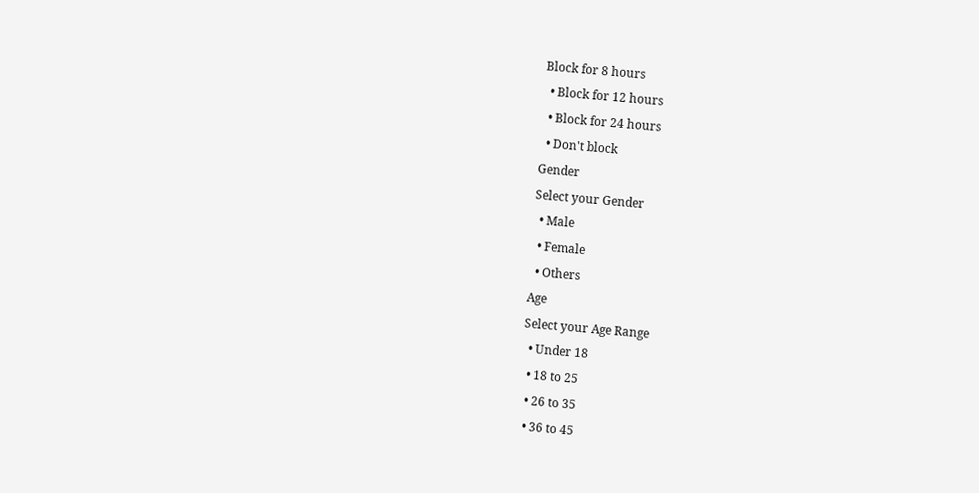Block for 8 hours
  • Block for 12 hours
  • Block for 24 hours
  • Don't block
Gender
Select your Gender
  • Male
  • Female
  • Others
Age
Select your Age Range
  • Under 18
  • 18 to 25
  • 26 to 35
  • 36 to 45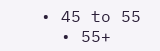• 45 to 55
  • 55+